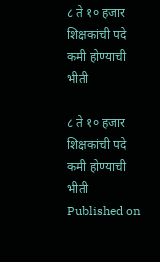८ ते १० हजार शिक्षकांची पदे कमी होण्याची भीती

८ ते १० हजार शिक्षकांची पदे कमी होण्याची भीती
Published on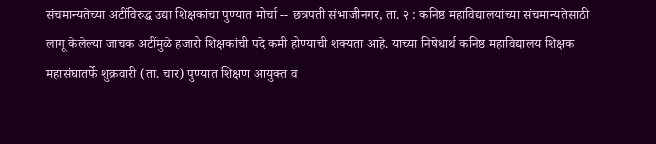संचमान्यतेच्या अटींविरुद्ध उद्या शिक्षकांचा पुण्यात मोर्चा -- छत्रपती संभाजीनगर, ता. २ : कनिष्ठ महाविद्यालयांच्या संचमान्यतेसाठी लागू केलेल्या जाचक अटींमुळे हजारो शिक्षकांची पदे कमी होण्याची शक्यता आहे. याच्या निषेधार्थ कनिष्ठ महाविद्यालय शिक्षक महासंघातर्फे शुक्रवारी (ता. चार) पुण्यात शिक्षण आयुक्त व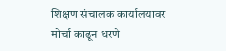शिक्षण संचालक कार्यालयावर मोर्चा काढून धरणे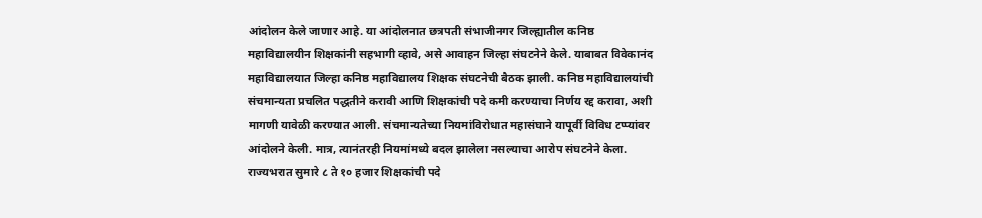आंदोलन केले जाणार आहे. या आंदोलनात छत्रपती संभाजीनगर जिल्ह्यातील कनिष्ठ महाविद्यालयीन शिक्षकांनी सहभागी व्हावे, असे आवाहन जिल्हा संघटनेने केले. याबाबत विवेकानंद महाविद्यालयात जिल्हा कनिष्ठ महाविद्यालय शिक्षक संघटनेची बैठक झाली. कनिष्ठ महाविद्यालयांची संचमान्यता प्रचलित पद्धतीने करावी आणि शिक्षकांची पदे कमी करण्याचा निर्णय रद्द करावा, अशी मागणी यावेळी करण्यात आली. संचमान्यतेच्या नियमांविरोधात महासंघाने यापूर्वी विविध टप्प्यांवर आंदोलने केली. मात्र, त्यानंतरही नियमांमध्ये बदल झालेला नसल्याचा आरोप संघटनेने केला. राज्यभरात सुमारे ८ ते १० हजार शिक्षकांची पदे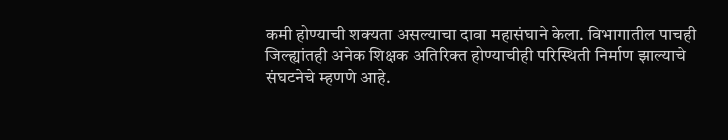कमी होण्याची शक्यता असल्याचा दावा महासंघाने केला. विभागातील पाचही जिल्ह्यांतही अनेक शिक्षक अतिरिक्त होण्याचीही परिस्थिती निर्माण झाल्याचे संघटनेचे म्हणणे आहे.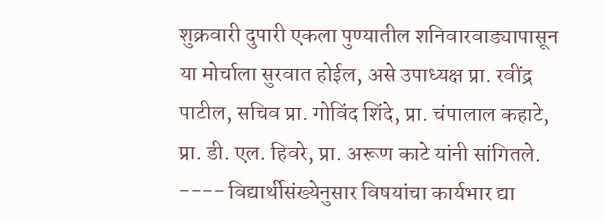शुक्रवारी दुपारी एकला पुण्यातील शनिवारवाड्यापासून या मोर्चाला सुरवात होईल, असे उपाध्यक्ष प्रा. रवींद्र पाटील, सचिव प्रा. गोविंद शिंदे, प्रा. चंपालाल कहाटे, प्रा. डी. एल. हिवरे, प्रा. अरूण काटे यांनी सांगितले. ---- विद्यार्थीसंख्येनुसार विषयांचा कार्यभार द्या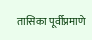तासिका पूर्वीप्रमाणे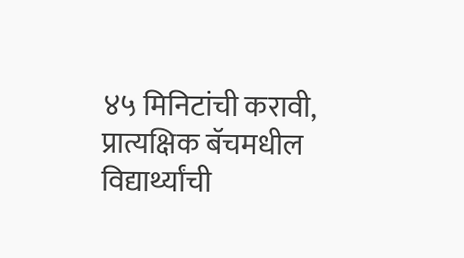४५ मिनिटांची करावी, प्रात्यक्षिक बॅचमधील विद्यार्थ्यांची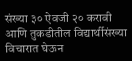संख्या ३० ऐवजी २० करावी आणि तुकडीतील विद्यार्थीसंख्या विचारात घेऊन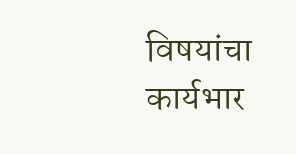विषयांचा कार्यभार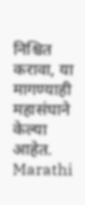निश्चित करावा, या मागण्याही महासंघाने केल्या आहेत.
Marathi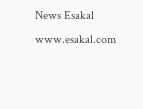News Esakal
www.esakal.com